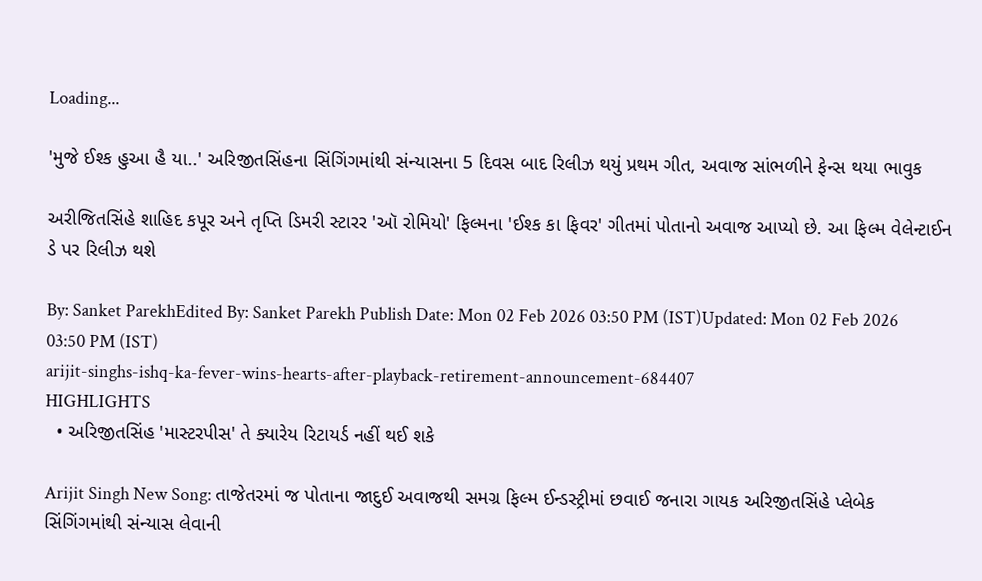Loading...

'મુજે ઈશ્ક હુઆ હૈ યા..' અરિજીતસિંહના સિંગિંગમાંથી સંન્યાસના 5 દિવસ બાદ રિલીઝ થયું પ્રથમ ગીત, અવાજ સાંભળીને ફેન્સ થયા ભાવુક

અરીજિતસિંહે શાહિદ કપૂર અને તૃપ્તિ ડિમરી સ્ટારર 'ઑ રોમિયો' ફિલ્મના 'ઈશ્ક કા ફિવર' ગીતમાં પોતાનો અવાજ આપ્યો છે. આ ફિલ્મ વેલેન્ટાઈન ડે પર રિલીઝ થશે

By: Sanket ParekhEdited By: Sanket Parekh Publish Date: Mon 02 Feb 2026 03:50 PM (IST)Updated: Mon 02 Feb 2026 03:50 PM (IST)
arijit-singhs-ishq-ka-fever-wins-hearts-after-playback-retirement-announcement-684407
HIGHLIGHTS
  • અરિજીતસિંહ 'માસ્ટરપીસ' તે ક્યારેય રિટાયર્ડ નહીં થઈ શકે

Arijit Singh New Song: તાજેતરમાં જ પોતાના જાદુઈ અવાજથી સમગ્ર ફિલ્મ ઈન્ડસ્ટ્રીમાં છવાઈ જનારા ગાયક અરિજીતસિંહે પ્લેબેક સિંગિંગમાંથી સંન્યાસ લેવાની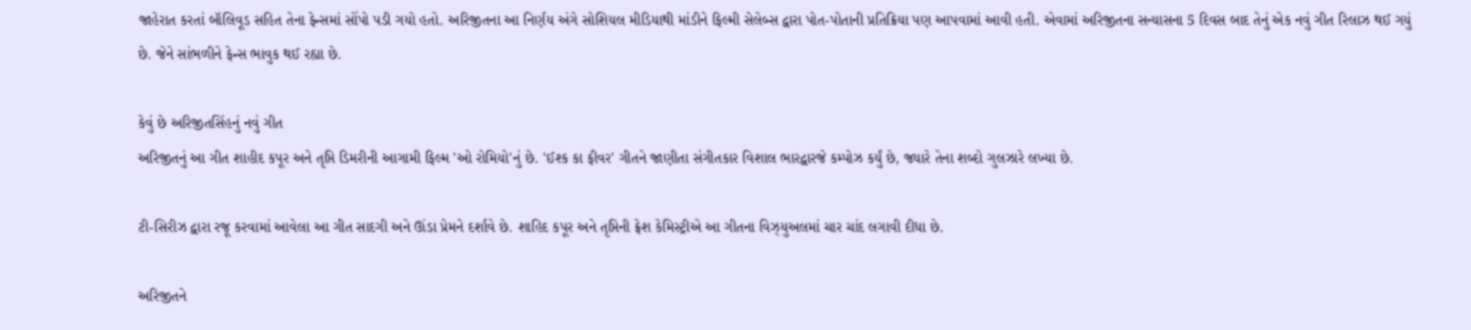જાહેરાત કરતાં બૉલિવૂડ સહિત તેના ફેન્સમાં સોંપો પડી ગયો હતો. અરિજીતના આ નિર્ણય અંગે સોશિયલ મીડિયાથી માંડીને ફિલ્મી સેલેબ્સ દ્વારા પોત-પોતાની પ્રતિક્રિયા પણ આપવામાં આવી હતી. એવામાં અરિજીતના સન્યાસના 5 દિવસ બાદ તેનું એક નવું ગીત રિલાઝ થઈ ગયું છે. જેને સાંભળીને ફેન્સ ભાવુક થઈ રહ્યા છે.

કેવું છે અરિજીતસિંહનું નવું ગીત
અરિજીતનું આ ગીત શાહીદ કપૂર અને તૃપ્તિ ડિમરીની આગામી ફિલ્મ 'ઓ રોમિયો'નું છે. 'ઈશ્ક કા ફીવર' ગીતને જાણીતા સંગીતકાર વિશાલ ભારદ્વારજે કમ્પોઝ કર્યું છે, જ્યારે તેના શબ્દો ગુલઝારે લખ્યા છે.

ટી-સિરીઝ દ્વારા રજૂ કરવામાં આવેલા આ ગીત સાદગી અને ઊંડા પ્રેમને દર્શાવે છે. શાહિદ કપૂર અને તૃપ્તિની ફ્રેશ કેમિસ્ટ્રીએ આ ગીતના વિઝ્યુઅલમાં ચાર ચાંદ લગાવી દીધા છે.

અરિજીતને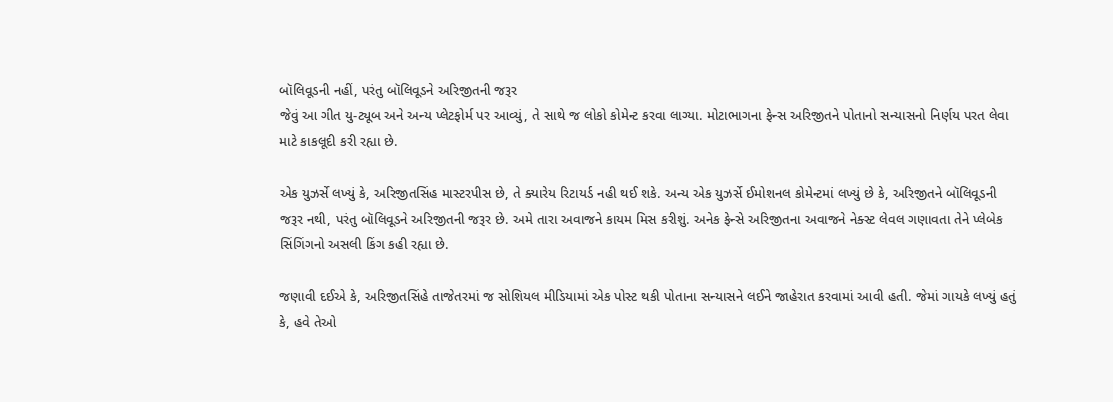બૉલિવૂડની નહીં, પરંતુ બૉલિવૂડને અરિજીતની જરૂર
જેવું આ ગીત યુ-ટ્યૂબ અને અન્ય પ્લેટફોર્મ પર આવ્યું, તે સાથે જ લોકો કોમેન્ટ કરવા લાગ્યા. મોટાભાગના ફેન્સ અરિજીતને પોતાનો સન્યાસનો નિર્ણય પરત લેવા માટે કાકલૂદી કરી રહ્યા છે.

એક યુઝર્સે લખ્યું કે, અરિજીતસિંહ માસ્ટરપીસ છે, તે ક્યારેય રિટાયર્ડ નહી થઈ શકે. અન્ય એક યુઝર્સે ઈમોશનલ કોમેન્ટમાં લખ્યું છે કે, અરિજીતને બૉલિવૂડની જરૂર નથી, પરંતુ બૉલિવૂડને અરિજીતની જરૂર છે. અમે તારા અવાજને કાયમ મિસ કરીશું. અનેક ફેન્સે અરિજીતના અવાજને નેક્સ્ટ લેવલ ગણાવતા તેને પ્લેબેક સિંગિંગનો અસલી કિંગ કહી રહ્યા છે.

જણાવી દઈએ કે, અરિજીતસિંહે તાજેતરમાં જ સોશિયલ મીડિયામાં એક પોસ્ટ થકી પોતાના સન્યાસને લઈને જાહેરાત કરવામાં આવી હતી. જેમાં ગાયકે લખ્યું હતું કે, હવે તેઓ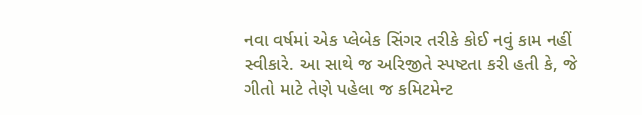નવા વર્ષમાં એક પ્લેબેક સિંગર તરીકે કોઈ નવું કામ નહીં સ્વીકારે. આ સાથે જ અરિજીતે સ્પષ્ટતા કરી હતી કે, જે ગીતો માટે તેણે પહેલા જ કમિટમેન્ટ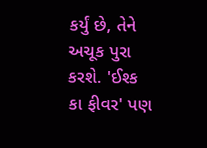કર્યું છે, તેને અચૂક પુરા કરશે. 'ઈશ્ક કા ફીવર' પણ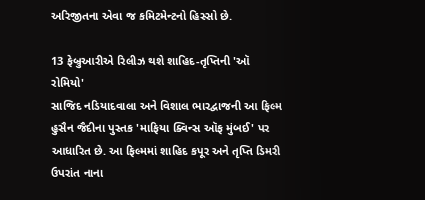અરિજીતના એવા જ કમિટમેન્ટનો હિસ્સો છે.

13 ફેબ્રુઆરીએ રિલીઝ થશે શાહિદ-તૃપ્તિની 'ઑ રોમિયો'
સાજિદ નડિયાદવાલા અને વિશાલ ભારદ્વાજની આ ફિલ્મ હુસૈન જૈદીના પુસ્તક 'માફિયા ક્વિન્સ ઑફ મુંબઈ' પર આધારિત છે. આ ફિલ્મમાં શાહિદ કપૂર અને તૃપ્તિ ડિમરી ઉપરાંત નાના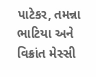પાટેકર, તમન્ના ભાટિયા અને વિક્રાંત મેસ્સી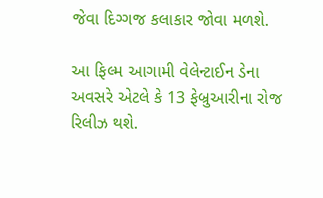જેવા દિગ્ગજ કલાકાર જોવા મળશે.

આ ફિલ્મ આગામી વેલેન્ટાઈન ડેના અવસરે એટલે કે 13 ફેબ્રુઆરીના રોજ રિલીઝ થશે.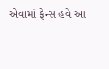એવામાં ફેન્સ હવે આ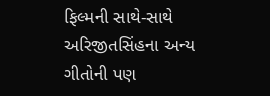ફિલ્મની સાથે-સાથે અરિજીતસિંહના અન્ય ગીતોની પણ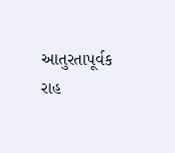આતુરતાપૂર્વક રાહ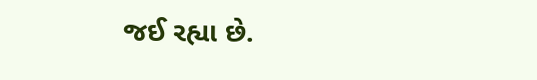જઈ રહ્યા છે.